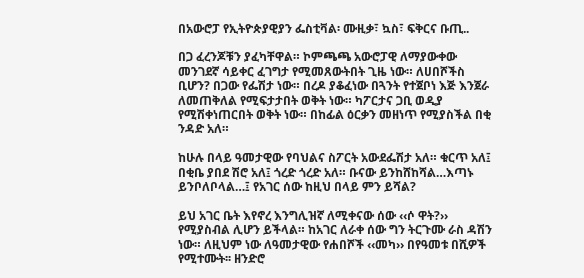በአውሮፓ የኢትዮጵያዊያን ፌስቲቫል፡ ሙዚቃ፣ ኳስ፣ ፍቅርና ቡጢ..

በጋ ፈረንጆቹን ያፈካቸዋል። ኮምጫጫ አውሮፓዊ ለማያውቀው መንገደኛ ሳይቀር ፈገግታ የሚመጸውትበት ጊዜ ነው። ለሀበሾችስ ቢሆን? በጋው የፌሽታ ነው። በረዶ ያቆፈነው በጓንት የተጀቦነ እጅ እንጀራ ለመጠቅለል የሚፍታታበት ወቅት ነው። ካፖርታና ጋቢ ወዲያ የሚሽቀነጠርበት ወቅት ነው። በከፊል ዕርቃን መዘነጥ የሚያስችል በቂ ንዳድ አለ።

ከሁሉ በላይ ዓመታዊው የባህልና ስፖርት አውደፌሽታ አለ። ቁርጥ አለ፤ በቂቤ ያበደ ሽሮ አለ፤ ጎረድ ጎረድ አለ። ቡናው ይንከሸከሻል…እጣኑ ይንቦለቦላል…፤ የአገር ሰው ከዚህ በላይ ምን ይሻል?

ይህ አገር ቤት እየኖረ እንግሊዝኛ ለሚቀናው ሰው ‹‹ሶ ዋት?›› የሚያስብል ሊሆን ይችላል። ከአገር ለራቀ ሰው ግን ትርጉሙ ራስ ዳሽን ነው። ለዚህም ነው ለዓመታዊው የሐበሾች ‹‹መካ›› በየዓመቱ በሺዎች የሚተሙት፡፡ ዘንድሮ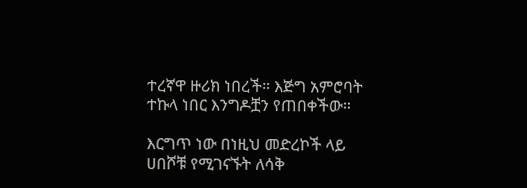ተረኛዋ ዙሪክ ነበረች። እጅግ አምሮባት ተኩላ ነበር እንግዶቿን የጠበቀችው።

እርግጥ ነው በነዚህ መድረኮች ላይ ሀበሾቹ የሚገናኙት ለሳቅ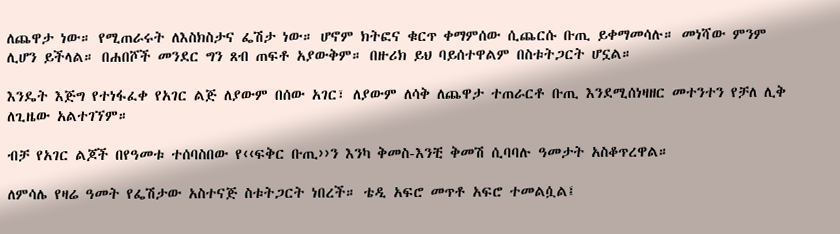ለጨዋታ ነው። የሚጠራሩት ለእስክስታና ፌሽታ ነው። ሆኖም ክትፎና ቁርጥ ቀማምሰው ሲጨርሱ ቡጢ ይቀማመሳሉ። መነሻው ምንም ሊሆን ይችላል። በሐበሾች መንደር ግን ጸብ ጠፍቶ አያውቅም። በዙሪክ ይህ ባይሰተዋልም በስቱትጋርት ሆኗል።

እንዴት እጅግ የተነፋፈቀ የአገር ልጅ ለያውም በሰው አገር፣ ለያውም ለሳቅ ለጨዋታ ተጠራርቶ ቡጢ እንደሚሰነዛዘር መተንተን የቻለ ሊቅ ለጊዜው አልተገኘም።

ብቻ የአገር ልጆች በየዓመቱ ተሰባስበው የ‹‹ፍቅር ቡጢ››ን እንካ ቅመስ-እንቺ ቅመሽ ሲባባሉ ዓመታት አስቆጥረዋል።

ለምሳሌ የዛሬ ዓመት የፌሽታው አስተናጅ ስቱትጋርት ነበረች። ቴዲ አፍሮ መጥቶ አፍሮ ተመልሷል፤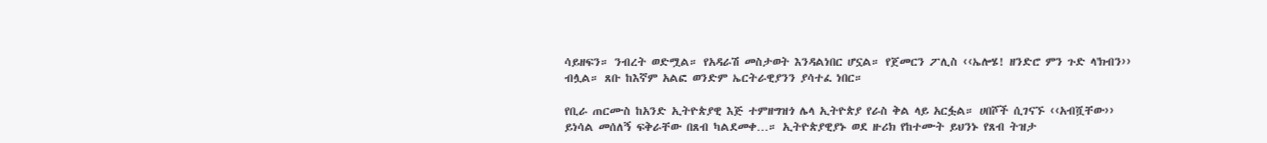ሳይዘፍን። ንብረት ወድሟል። የአዳራሽ መስታወት እንዳልነበር ሆኗል። የጀመርን ፖሊስ ‹‹ኤሎሄ! ዘንድሮ ምን ጉድ ላ'ክብን›› ብሏል። ጸቡ ከእኛም አልፎ ወንድም ኤርትራዊያንን ያሳተፈ ነበር።

የቢራ ጠርሙስ ከአንድ ኢትዮጵያዊ እጅ ተምዘግዝጎ ሌላ ኢትዮጵያ የራስ ቅል ላይ አርፏል። ሀበሾች ሲገናኙ ‹‹አብሿቸው›› ይነሳል መሰለኝ ፍቅራቸው በጸብ ካልደመቀ…። ኢትዮጵያዊያኑ ወደ ዙሪክ የከተሙት ይህንኑ የጸብ ትዝታ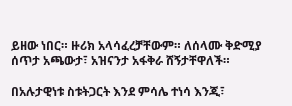ይዘው ነበር። ዙሪክ አላሳፈረቻቸውም። ለሰላሙ ቅድሚያ ሰጥታ አጫውታ፣ አዝናንታ አፋቅራ ሸኝታቸዋለች።

በአሉታዊነቱ ስቱትጋርት እንደ ምሳሌ ተነሳ እንጂ፣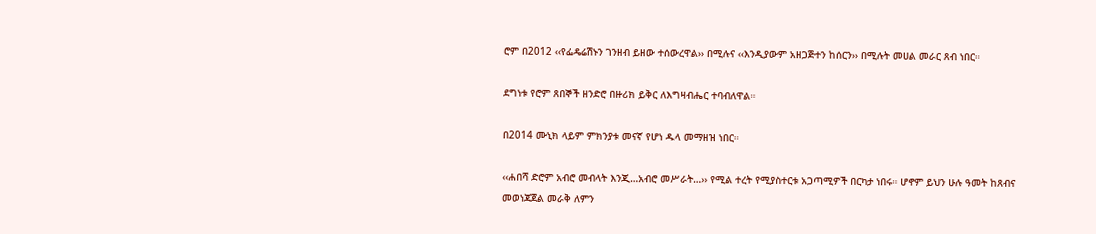ሮም በ2012 ‹‹የፌዴሬሽኑን ገንዘብ ይዘው ተሰውረዋል›› በሚሉና ‹‹እንዲያውም አዘጋጅተን ከሰርን›› በሚሉት መሀል መራር ጸብ ነበር።

ደግነቱ የሮም ጸበኞች ዘንድሮ በዙሪክ ይቅር ለእግዛብሔር ተባብለዋል።

በ2014 ሙኒክ ላይም ምክንያቱ መናኛ የሆነ ዱላ መማዘዝ ነበር።

‹‹ሐበሻ ድሮም አብሮ መብላት እንጂ…አብሮ መሥራት…›› የሚል ተረት የሚያስተርቱ አጋጣሚዎች በርካታ ነበሩ። ሆኖም ይህን ሁሉ ዓመት ከጸብና መወነጃጀል መራቅ ለምን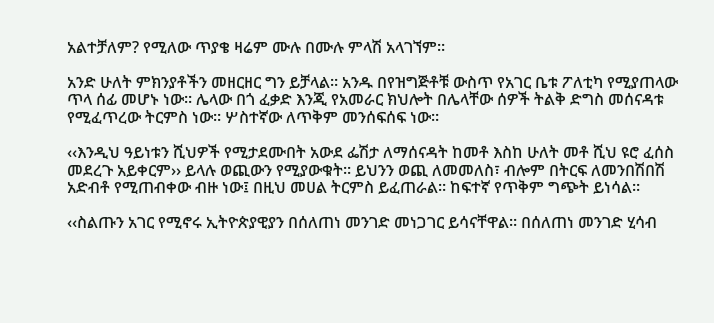አልተቻለም? የሚለው ጥያቄ ዛሬም ሙሉ በሙሉ ምላሽ አላገኘም።

አንድ ሁለት ምክንያቶችን መዘርዘር ግን ይቻላል። አንዱ በየዝግጅቶቹ ውስጥ የአገር ቤቱ ፖለቲካ የሚያጠላው ጥላ ሰፊ መሆኑ ነው። ሌላው በጎ ፈቃድ እንጂ የአመራር ክህሎት በሌላቸው ሰዎች ትልቅ ድግስ መሰናዳቱ የሚፈጥረው ትርምስ ነው። ሦስተኛው ለጥቅም መንሰፍሰፍ ነው።

‹‹እንዲህ ዓይነቱን ሺህዎች የሚታደሙበት አውደ ፌሽታ ለማሰናዳት ከመቶ እስከ ሁለት መቶ ሺህ ዩሮ ፈሰስ መደረጉ አይቀርም›› ይላሉ ወጪውን የሚያውቁት። ይህንን ወጪ ለመመለስ፣ ብሎም በትርፍ ለመንበሽበሽ አድብቶ የሚጠብቀው ብዙ ነው፤ በዚህ መሀል ትርምስ ይፈጠራል። ከፍተኛ የጥቅም ግጭት ይነሳል።

‹‹ስልጡን አገር የሚኖሩ ኢትዮጵያዊያን በሰለጠነ መንገድ መነጋገር ይሳናቸዋል። በሰለጠነ መንገድ ሂሳብ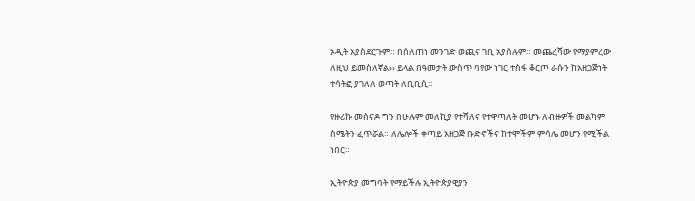ኦዲት አያስደርጉም። በሰለጠነ መንገድ ወጪና ገቢ አያሰሉም። መጨረሻው የማያምረው ለዚህ ይመስለኛል›› ይላል በዓመታት ውስጥ ባየው ነገር ተስፋ ቆርጦ ራሱን ከአዘጋጅነት ተሳትፎ ያገለለ ወጣት ለቢቢሲ።

የዙሪኩ መሰናዶ ግን በሁሉም መለኪያ የተሻለና የተዋጣለት መሆኑ ለብዙዎች መልካም ስሜትን ፈጥሯል። ለሌሎች ቀጣይ አዘጋጅ ቡድኖችና ከተሞችም ምሳሌ መሆን የሚችል ነበር።

ኢትዮጵያ መግባት የማይችሉ ኢትዮጵያዊያን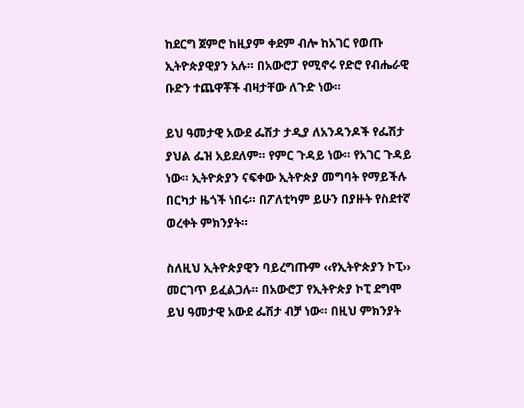ከደርግ ጀምሮ ከዚያም ቀደም ብሎ ከአገር የወጡ ኢትዮጵያዊያን አሉ። በአውሮፓ የሚኖሩ የድሮ የብሔራዊ ቡድን ተጨዋቾች ብዛታቸው ለጉድ ነው።

ይህ ዓመታዊ አውደ ፌሽታ ታዲያ ለአንዳንዶች የፌሽታ ያህል ፌዝ አይደለም። የምር ጉዳይ ነው። የአገር ጉዳይ ነው። ኢትዮጵያን ናፍቀው ኢትዮጵያ መግባት የማይችሉ በርካታ ዜጎች ነበሩ። በፖለቲካም ይሁን በያዙት የስደተኛ ወረቀት ምክንያት።

ስለዚህ ኢትዮጵያዊን ባይረግጡም ‹‹የኢትዮጵያን ኮፒ›› መርገጥ ይፈልጋሉ። በአውሮፓ የኢትዮጵያ ኮፒ ደግሞ ይህ ዓመታዊ አውደ ፌሽታ ብቻ ነው። በዚህ ምክንያት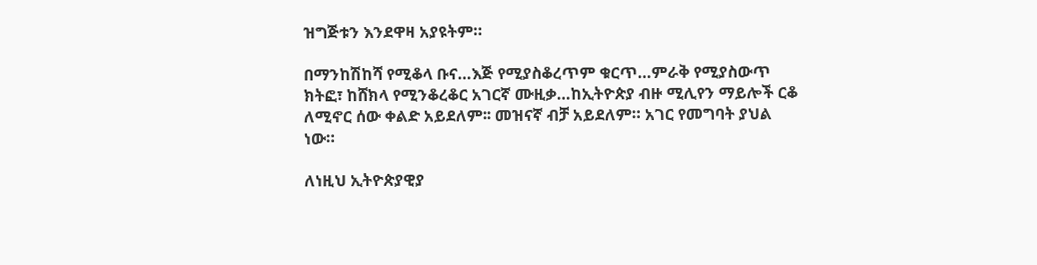ዝግጅቱን እንደዋዛ አያዩትም።

በማንከሽከሻ የሚቆላ ቡና…እጅ የሚያስቆረጥም ቁርጥ…ምራቅ የሚያስውጥ ክትፎ፣ ከሸክላ የሚንቆረቆር አገርኛ ሙዚቃ…ከኢትዮጵያ ብዙ ሚሊየን ማይሎች ርቆ ለሚኖር ሰው ቀልድ አይደለም፡፡ መዝናኛ ብቻ አይደለም። አገር የመግባት ያህል ነው።

ለነዚህ ኢትዮጵያዊያ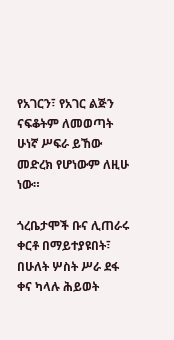የአገርን፣ የአገር ልጅን ናፍቆትም ለመወጣት ሁነኛ ሥፍራ ይኸው መድረክ የሆነውም ለዚሁ ነው።

ጎረቤታሞች ቡና ሊጠራሩ ቀርቶ በማይተያዩበት፣ በሁለት ሦስት ሥራ ደፋ ቀና ካላሉ ሕይወት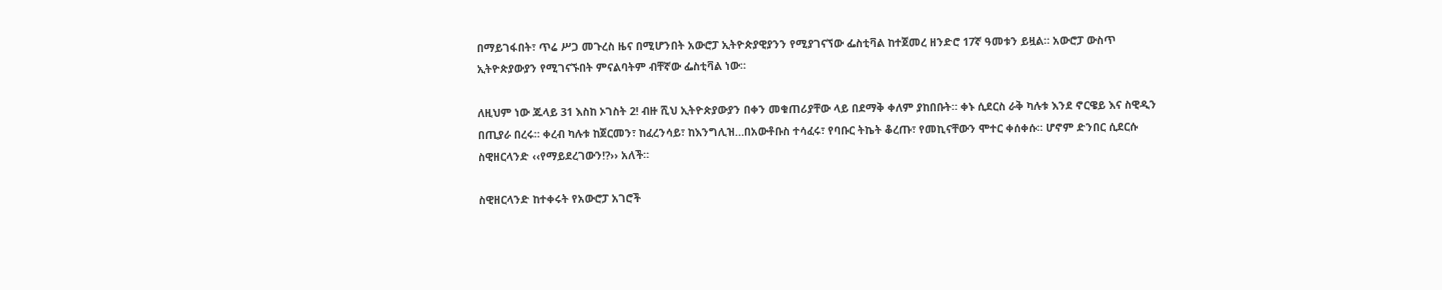በማይገፋበት፣ ጥሬ ሥጋ መጉረስ ዜና በሚሆንበት አውሮፓ ኢትዮጵያዊያንን የሚያገናኘው ፌስቲቫል ከተጀመረ ዘንድሮ 17ኛ ዓመቱን ይዟል። አውሮፓ ውስጥ ኢትዮጵያውያን የሚገናኙበት ምናልባትም ብቸኛው ፌስቲቫል ነው።

ለዚህም ነው ጁላይ 31 እስከ ኦገስት 2! ብዙ ሺህ ኢትዮጵያውያን በቀን መቁጠሪያቸው ላይ በደማቅ ቀለም ያከበቡት። ቀኑ ሲደርስ ራቅ ካሉቱ እንደ ኖርዌይ እና ስዊዲን በጢያራ በረሩ። ቀረብ ካሉቱ ከጀርመን፣ ከፈረንሳይ፣ ከእንግሊዝ…በአውቶቡስ ተሳፈሩ፣ የባቡር ትኬት ቆረጡ፣ የመኪናቸውን ሞተር ቀሰቀሱ። ሆኖም ድንበር ሲደርሱ ስዊዘርላንድ ‹‹የማይደረገውን!?›› አለች።

ስዊዘርላንድ ከተቀሩት የአውሮፓ አገሮች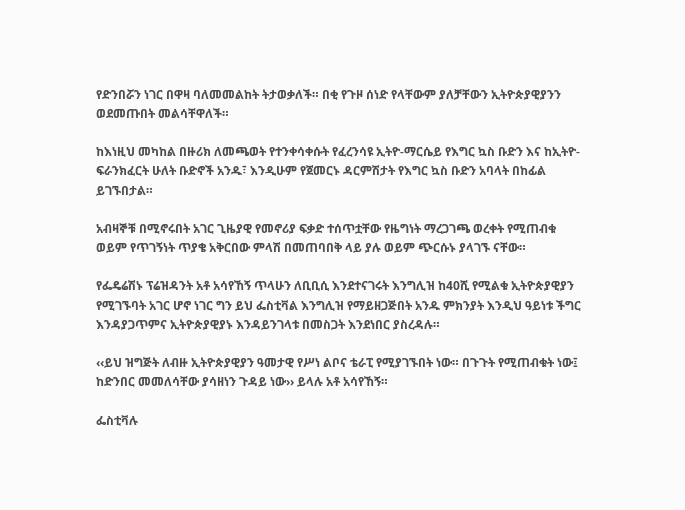የድንበሯን ነገር በዋዛ ባለመመልከት ትታወቃለች። በቂ የጉዞ ሰነድ የላቸውም ያለቻቸውን ኢትዮጵያዊያንን ወደመጡበት መልሳቸዋለች።

ከእነዚህ መካከል በዙሪክ ለመጫወት የተንቀሳቀሱት የፈረንሳዩ ኢትዮ-ማርሴይ የእግር ኳስ ቡድን እና ከኢትዮ-ፍራንክፈርት ሁለት ቡድኖች አንዱ፣ እንዲሁም የጀመርኑ ዳርምሽታት የእግር ኳስ ቡድን አባላት በከፊል ይገኙበታል።

አብዛኞቹ በሚኖሩበት አገር ጊዜያዊ የመኖሪያ ፍቃድ ተሰጥቷቸው የዜግነት ማረጋገጫ ወረቀት የሚጠብቁ ወይም የጥገኝነት ጥያቄ አቅርበው ምላሽ በመጠባበቅ ላይ ያሉ ወይም ጭርሱኑ ያላገኙ ናቸው።

የፌዴሬሽኑ ፕሬዝዳንት አቶ አሳየኸኝ ጥላሁን ለቢቢሲ እንደተናገሩት እንግሊዝ ከ40ሺ የሚልቁ ኢትዮጵያዊያን የሚገኙባት አገር ሆኖ ነገር ግን ይህ ፌስቲቫል እንግሊዝ የማይዘጋጅበት አንዱ ምክንያት እንዲህ ዓይነቱ ችግር እንዳያጋጥምና ኢትዮጵያዊያኑ እንዳይንገላቱ በመስጋት እንደነበር ያስረዳሉ።

‹‹ይህ ዝግጅት ለብዙ ኢትዮጵያዊያን ዓመታዊ የሥነ ልቦና ቴራፒ የሚያገኙበት ነው። በጉጉት የሚጠብቁት ነው፤ ከድንበር መመለሳቸው ያሳዘነን ጉዳይ ነው›› ይላሉ አቶ አሳየኸኝ።

ፌስቲቫሉ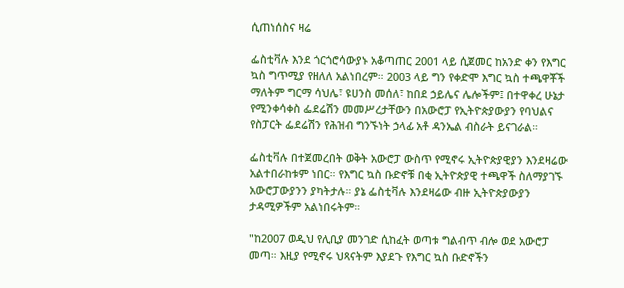ሲጠነሰስና ዛሬ

ፌስቲቫሉ እንደ ጎርጎሮሳውያኑ አቆጣጠር 2001 ላይ ሲጀመር ከአንድ ቀን የእግር ኳስ ግጥሚያ የዘለለ አልነበረም። 2003 ላይ ግን የቀድሞ እግር ኳስ ተጫዋቾች ማለትም ግርማ ሳህሌ፣ ዩሀንስ መሰለ፣ ከበደ ኃይሌና ሌሎችም፤ በተዋቀረ ሁኔታ የሚንቀሳቀስ ፌደሬሽን መመሥረታቸውን በአውሮፓ የኢትዮጵያውያን የባህልና የስፓርት ፌደሬሽን የሕዝብ ግንኙነት ኃላፊ አቶ ዳንኤል ብስራት ይናገራል።

ፌስቲቫሉ በተጀመረበት ወቅት አውሮፓ ውስጥ የሚኖሩ ኢትዮጵያዊያን እንደዛሬው አልተበራከቱም ነበር። የእግር ኳስ ቡድኖቹ በቂ ኢትዮጵያዊ ተጫዋች ስለማያገኙ አውሮፓውያንን ያካትታሉ። ያኔ ፌስቲቫሉ እንደዛሬው ብዙ ኢትዮጵያውያን ታዳሚዎችም አልነበሩትም።

"ከ2007 ወዲህ የሊቢያ መንገድ ሲከፈት ወጣቱ ግልብጥ ብሎ ወደ አውሮፓ መጣ። እዚያ የሚኖሩ ህጻናትም እያደጉ የእግር ኳስ ቡድኖችን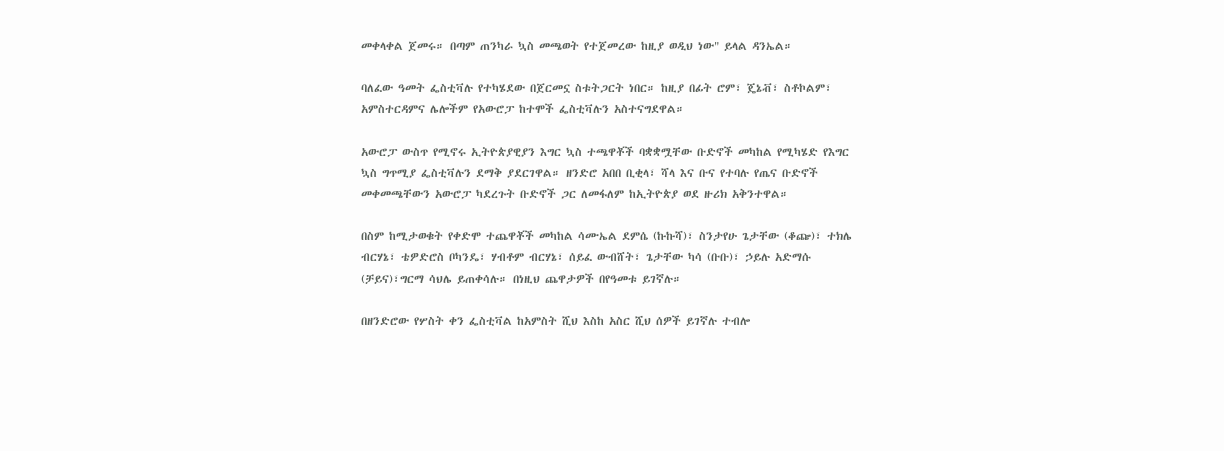መቀላቀል ጀመሩ። በጣም ጠንካራ ኳስ መጫወት የተጀመረው ከዚያ ወዲህ ነው" ይላል ዳንኤል።

ባለፈው ዓመት ፌስቲቫሉ የተካሄደው በጀርመኗ ስቱትጋርት ነበር። ከዚያ በፊት ሮም፣ ጄኔቭ፣ ስቶኮልም፣ አምስተርዳምና ሌሎችም የአውሮፓ ከተሞች ፌስቲቫሉን አስተናግደዋል።

አውሮፓ ውስጥ የሚኖሩ ኢትዮጵያዊያን እግር ኳስ ተጫዋቾች ባቋቋሟቸው ቡድኖች መካከል የሚካሄድ የእግር ኳስ ግጥሚያ ፌስቲቫሉን ደማቅ ያደርገዋል። ዘንድሮ አበበ ቢቂላ፣ ሻላ እና ቡና የተባሉ የጤና ቡድኖች መቀመጫቸውን አውሮፓ ካደረጉት ቡድኖች ጋር ለመፋለም ከኢትዮጵያ ወደ ዙሪክ አቅንተዋል።

በስም ከሚታወቁት የቀድሞ ተጨዋቾች መካከል ሳሙኤል ደምሴ (ኩኩሻ)፣ ስንታየሁ ጌታቸው (ቆጬ)፣ ተክሌ ብርሃኔ፣ ቴዎድሮስ ቦካንዴ፣ ሃብቶም ብርሃኔ፣ ሰይፈ ውብሸት፣ ጌታቸው ካሳ (ቡቡ)፣ ኃይሉ አድማሱ (ቻይና)፣ግርማ ሳህሌ ይጠቀሳሉ። በነዚህ ጨዋታዎች በየዓመቱ ይገኛሉ።

በዘንድሮው የሦስት ቀን ፌስቲቫል ከአምስት ሺህ እስከ አስር ሺህ ሰዎች ይገኛሉ ተብሎ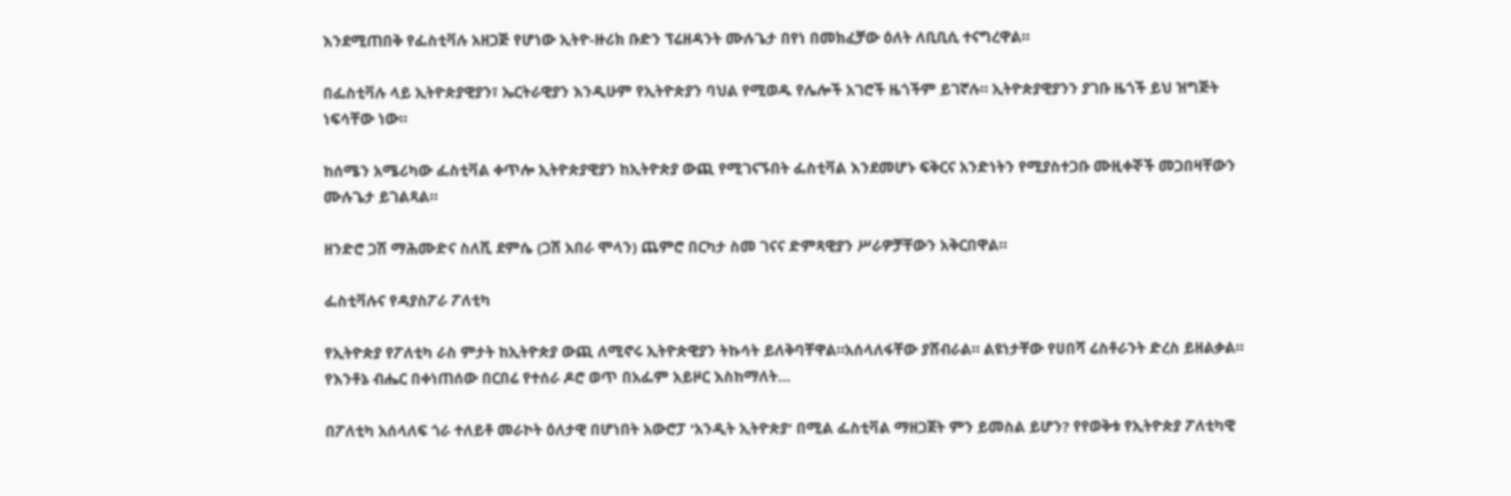እንደሚጠበቅ የፌስቲቫሉ አዘጋጅ የሆነው ኢትዮ-ዙሪክ ቡድን ፕሬዘዳንት ሙሉጌታ በየነ በመክፈቻው ዕለት ለቢቢሲ ተናግረዋል።

በፌስቲቫሉ ላይ ኢትዮጵያዊያን፣ ኤርትራዊያን እንዲሁም የኢትዮጵያን ባህል የሚወዱ የሌሎች አገሮች ዜጎችም ይገኛሉ። ኢትዮጵያዊያንን ያገቡ ዜጎች ይህ ዝግጅት ነፍሳቸው ነው።

ከሰሜን አሜሪካው ፌስቲቫል ቀጥሎ ኢትዮጵያዊያን ከኢትዮጵያ ውጪ የሚገናኙበት ፌስቲቫል እንደመሆኑ ፍቅርና አንድነትን የሚያስተጋቡ ሙዚቀኞች መጋበዛቸውን ሙሉጌታ ይገልጻል።

ዘንድሮ ጋሽ ማሕሙድና ስለሺ ደምሴ (ጋሽ አበራ ሞላን) ጨምሮ በርካታ ስመ ገናና ድምጻዊያን ሥራዎቻቸውን አቅርበዋል።

ፌስቲቫሉና የዳያስፖራ ፖለቲካ

የኢትዮጵያ የፖለቲካ ራስ ምታት ከኢትዮጵያ ውጪ ለሚኖሩ ኢትዮጵዊያን ትኩሳት ይለቅባቸዋል።አሰላለፋቸው ያሸብራል። ልዩነታቸው የሀበሻ ሬስቶራንት ድረስ ይዘልቃል። የእንቶኔ ብሔር በቀነጠሰው በርበሬ የተሰራ ዶሮ ወጥ በአፌም አይዞር እስከማለት…

በፖለቲካ አሰላለፍ ጎራ ተለይቶ መራኮት ዕለታዊ በሆነበት አውሮፓ 'አንዲት ኢትዮጵያ' በሚል ፌስቲቫል ማዘጋጀት ምን ይመስል ይሆን? የየወቅቱ የኢትዮጵያ ፖለቲካዊ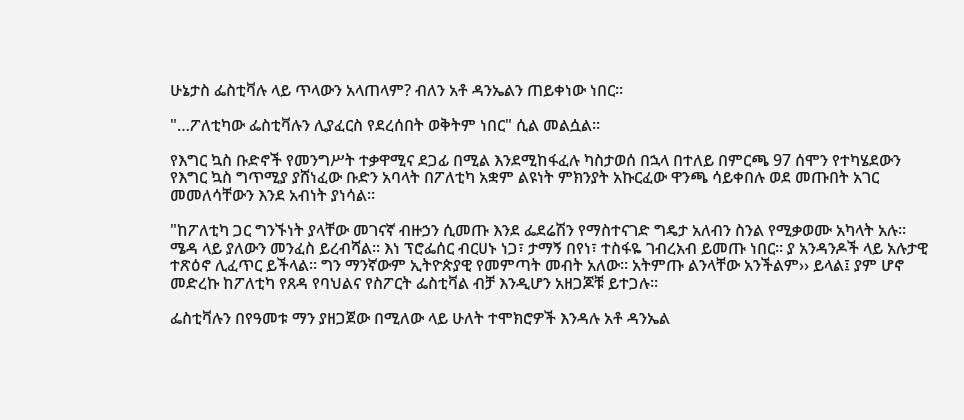ሁኔታስ ፌስቲቫሉ ላይ ጥላውን አላጠላም? ብለን አቶ ዳንኤልን ጠይቀነው ነበር።

"…ፖለቲካው ፌስቲቫሉን ሊያፈርስ የደረሰበት ወቅትም ነበር" ሲል መልሷል።

የእግር ኳስ ቡድኖች የመንግሥት ተቃዋሚና ደጋፊ በሚል እንደሚከፋፈሉ ካስታወሰ በኋላ በተለይ በምርጫ 97 ሰሞን የተካሄደውን የእግር ኳስ ግጥሚያ ያሸነፈው ቡድን አባላት በፖለቲካ አቋም ልዩነት ምክንያት አኩርፈው ዋንጫ ሳይቀበሉ ወደ መጡበት አገር መመለሳቸውን እንደ አብነት ያነሳል።

"ከፖለቲካ ጋር ግንኙነት ያላቸው መገናኛ ብዙኃን ሲመጡ እንደ ፌደሬሽን የማስተናገድ ግዴታ አለብን ስንል የሚቃወሙ አካላት አሉ። ሜዳ ላይ ያለውን መንፈስ ይረብሻል። እነ ፕሮፌሰር ብርሀኑ ነጋ፣ ታማኝ በየነ፣ ተስፋዬ ገብረአብ ይመጡ ነበር። ያ አንዳንዶች ላይ አሉታዊ ተጽዕኖ ሊፈጥር ይችላል። ግን ማንኛውም ኢትዮጵያዊ የመምጣት መብት አለው። አትምጡ ልንላቸው አንችልም›› ይላል፤ ያም ሆኖ መድረኩ ከፖለቲካ የጸዳ የባህልና የስፖርት ፌስቲቫል ብቻ እንዲሆን አዘጋጆቹ ይተጋሉ።

ፌስቲቫሉን በየዓመቱ ማን ያዘጋጀው በሚለው ላይ ሁለት ተሞክሮዎች እንዳሉ አቶ ዳንኤል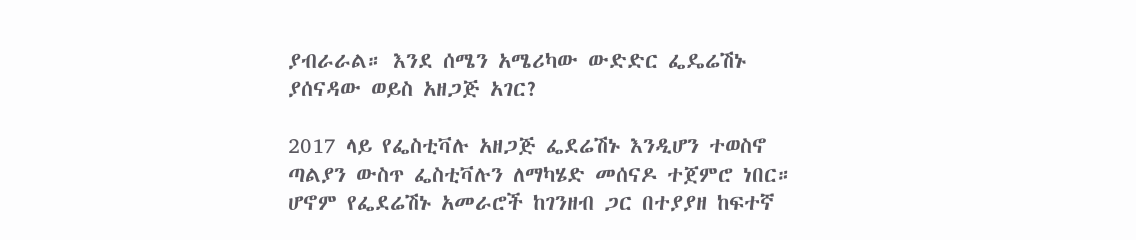ያብራራል። እንደ ሰሜን አሜሪካው ውድድር ፌዴሬሽኑ ያሰናዳው ወይስ አዘጋጅ አገር?

2017 ላይ የፌስቲቫሉ አዘጋጅ ፌደሬሽኑ እንዲሆን ተወስኖ ጣልያን ውስጥ ፌስቲቫሉን ለማካሄድ መሰናዶ ተጀምሮ ነበር። ሆኖም የፌደሬሽኑ አመራሮች ከገንዘብ ጋር በተያያዘ ከፍተኛ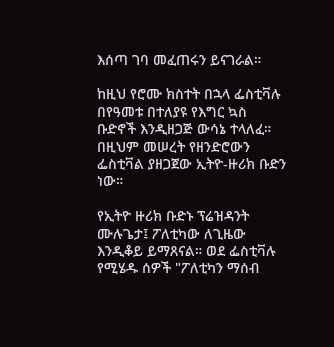እሰጣ ገባ መፈጠሩን ይናገራል።

ከዚህ የሮሙ ክስተት በኋላ ፌስቲቫሉ በየዓመቱ በተለያዩ የእግር ኳስ ቡድኖች እንዲዘጋጅ ውሳኔ ተላለፈ። በዚህም መሠረት የዘንድሮውን ፌስቲቫል ያዘጋጀው ኢትዮ-ዙሪክ ቡድን ነው።

የኢትዮ ዙሪክ ቡድኑ ፕሬዝዳንት ሙሉጌታ፤ ፖለቲካው ለጊዜው እንዲቆይ ይማጸናል። ወደ ፌስቲቫሉ የሚሄዱ ሰዎች "ፖለቲካን ማሰብ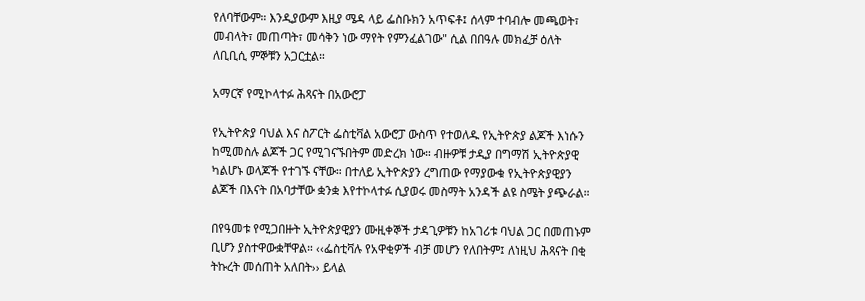የለባቸውም። እንዲያውም እዚያ ሜዳ ላይ ፌስቡክን አጥፍቶ፤ ሰላም ተባብሎ መጫወት፣ መብላት፣ መጠጣት፣ መሳቅን ነው ማየት የምንፈልገው" ሲል በበዓሉ መክፈቻ ዕለት ለቢቢሲ ምኞቹን አጋርቷል።

አማርኛ የሚኮላተፉ ሕጻናት በአውሮፓ

የኢትዮጵያ ባህል እና ስፖርት ፌስቲቫል አውሮፓ ውስጥ የተወለዱ የኢትዮጵያ ልጆች እነሱን ከሚመስሉ ልጆች ጋር የሚገናኙበትም መድረክ ነው። ብዙዎቹ ታዲያ በግማሽ ኢትዮጵያዊ ካልሆኑ ወላጆች የተገኙ ናቸው። በተለይ ኢትዮጵያን ረግጠው የማያውቁ የኢትዮጵያዊያን ልጆች በእናት በአባታቸው ቋንቋ እየተኮላተፉ ሲያወሩ መስማት አንዳች ልዩ ስሜት ያጭራል።

በየዓመቱ የሚጋበዙት ኢትዮጵያዊያን ሙዚቀኞች ታዳጊዎቹን ከአገሪቱ ባህል ጋር በመጠኑም ቢሆን ያስተዋውቋቸዋል። ‹‹ፌስቲቫሉ የአዋቂዎች ብቻ መሆን የለበትም፤ ለነዚህ ሕጻናት በቂ ትኩረት መሰጠት አለበት›› ይላል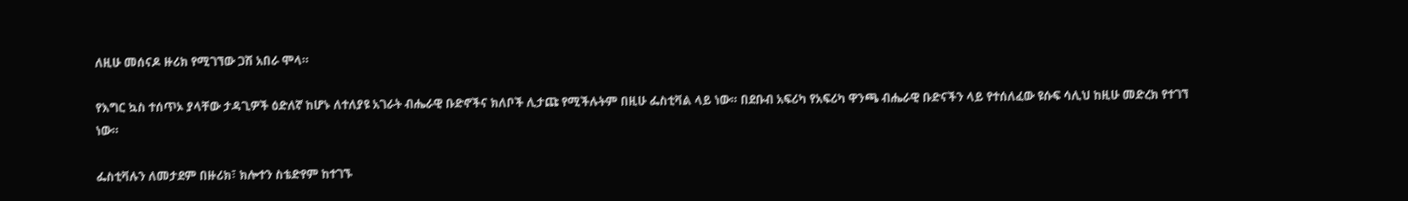ለዚሁ መሰናዶ ዙሪክ የሚገኘው ጋሽ አበራ ሞላ።

የእግር ኳስ ተሰጥኦ ያላቸው ታዳጊዎች ዕድለኛ ከሆኑ ለተለያዩ አገራት ብሔራዊ ቡድኖችና ክለቦች ሊታጩ የሚችሉትም በዚሁ ፌስቲቫል ላይ ነው። በደቡብ አፍሪካ የአፍሪካ ዋንጫ ብሔራዊ ቡድናችን ላይ የተሰለፈው ዩሱፍ ሳሊህ ከዚሁ መድረክ የተገኘ ነው።

ፌስቲቫሉን ለመታደም በዙሪክ፣ ክሎተን ስቴድየም ከተገኙ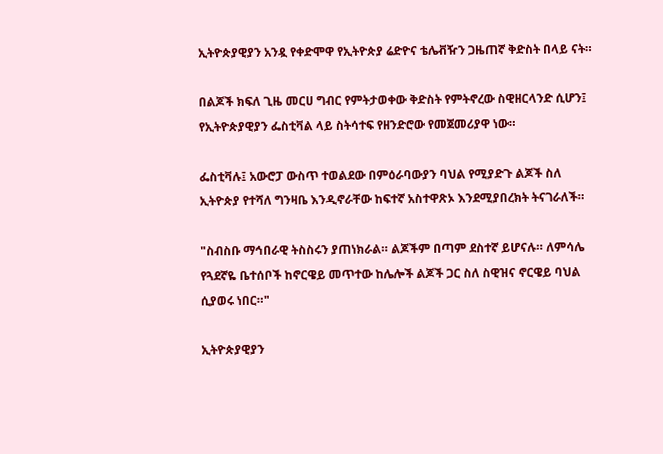ኢትዮጵያዊያን አንዷ የቀድሞዋ የኢትዮጵያ ሬድዮና ቴሌቭዥን ጋዜጠኛ ቅድስት በላይ ናት።

በልጆች ክፍለ ጊዜ መርሀ ግብር የምትታወቀው ቅድስት የምትኖረው ስዊዘርላንድ ሲሆን፤ የኢትዮጵያዊያን ፌስቲቫል ላይ ስትሳተፍ የዘንድሮው የመጀመሪያዋ ነው።

ፌስቲቫሉ፤ አውሮፓ ውስጥ ተወልደው በምዕራባውያን ባህል የሚያድጉ ልጆች ስለ ኢትዮጵያ የተሻለ ግንዛቤ እንዲኖራቸው ከፍተኛ አስተዋጽኦ እንደሚያበረክት ትናገራለች።

"ስብስቡ ማኅበራዊ ትስስሩን ያጠነክራል። ልጆችም በጣም ደስተኛ ይሆናሉ። ለምሳሌ የጓደኛዬ ቤተሰቦች ከኖርዌይ መጥተው ከሌሎች ልጆች ጋር ስለ ስዊዝና ኖርዌይ ባህል ሲያወሩ ነበር።"

ኢትዮጵያዊያን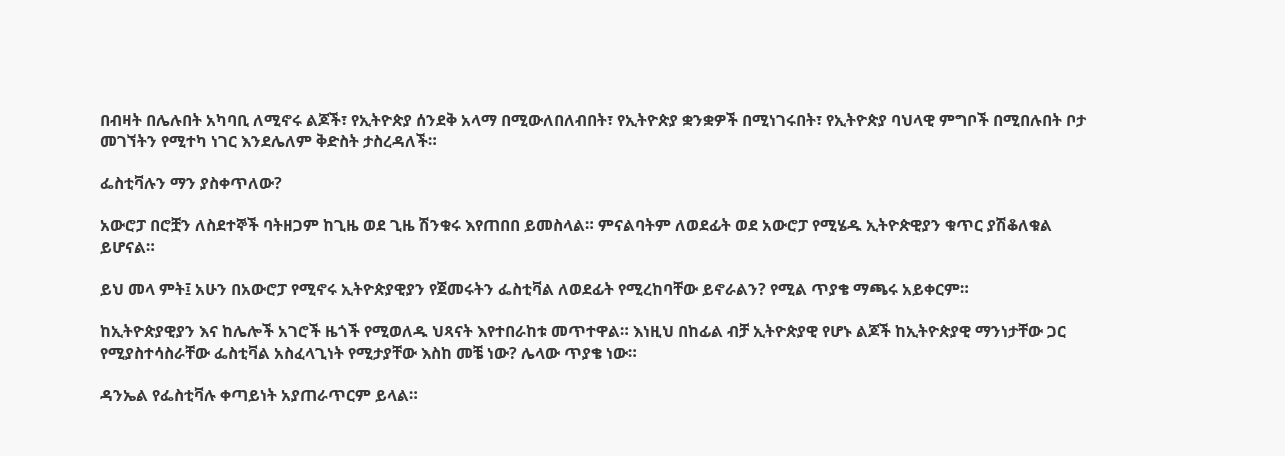በብዛት በሌሉበት አካባቢ ለሚኖሩ ልጆች፣ የኢትዮጵያ ሰንደቅ አላማ በሚውለበለብበት፣ የኢትዮጵያ ቋንቋዎች በሚነገሩበት፣ የኢትዮጵያ ባህላዊ ምግቦች በሚበሉበት ቦታ መገኘትን የሚተካ ነገር እንደሌለም ቅድስት ታስረዳለች።

ፌስቲቫሉን ማን ያስቀጥለው?

አውሮፓ በሮቿን ለስደተኞች ባትዘጋም ከጊዜ ወደ ጊዜ ሽንቁሩ እየጠበበ ይመስላል። ምናልባትም ለወደፊት ወደ አውሮፓ የሚሄዱ ኢትዮጵዊያን ቁጥር ያሽቆለቁል ይሆናል።

ይህ መላ ምት፤ አሁን በአውሮፓ የሚኖሩ ኢትዮጵያዊያን የጀመሩትን ፌስቲቫል ለወደፊት የሚረከባቸው ይኖራልን? የሚል ጥያቄ ማጫሩ አይቀርም።

ከኢትዮጵያዊያን እና ከሌሎች አገሮች ዜጎች የሚወለዱ ህጻናት እየተበራከቱ መጥተዋል። እነዚህ በከፊል ብቻ ኢትዮጵያዊ የሆኑ ልጆች ከኢትዮጵያዊ ማንነታቸው ጋር የሚያስተሳስራቸው ፌስቲቫል አስፈላጊነት የሚታያቸው እስከ መቼ ነው? ሌላው ጥያቄ ነው።

ዳንኤል የፌስቲቫሉ ቀጣይነት አያጠራጥርም ይላል።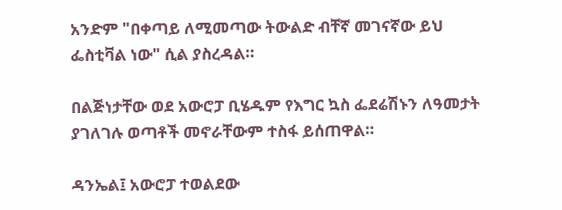አንድም "በቀጣይ ለሚመጣው ትውልድ ብቸኛ መገናኛው ይህ ፌስቲቫል ነው" ሲል ያስረዳል።

በልጅነታቸው ወደ አውሮፓ ቢሄዱም የእግር ኳስ ፌደሬሽኑን ለዓመታት ያገለገሉ ወጣቶች መኖራቸውም ተስፋ ይሰጠዋል።

ዳንኤል፤ አውሮፓ ተወልደው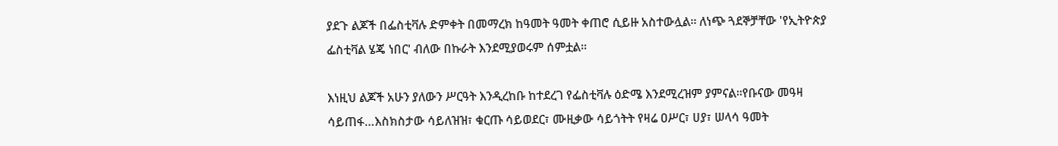ያደጉ ልጆች በፌስቲቫሉ ድምቀት በመማረክ ከዓመት ዓመት ቀጠሮ ሲይዙ አስተውሏል። ለነጭ ጓደኞቻቸው 'የኢትዮጵያ ፌስቲቫል ሄጄ ነበር' ብለው በኩራት እንደሚያወሩም ሰምቷል።

እነዚህ ልጆች አሁን ያለውን ሥርዓት እንዲረከቡ ከተደረገ የፌስቲቫሉ ዕድሜ እንደሚረዝም ያምናል።የቡናው መዓዛ ሳይጠፋ…እስክስታው ሳይለዝዝ፣ ቁርጡ ሳይወደር፣ ሙዚቃው ሳይጎትት የዛሬ ዐሥር፣ ሀያ፣ ሠላሳ ዓመት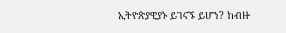ኢትዮጵያዊያኑ ይገናኙ ይሆን? ከብዙ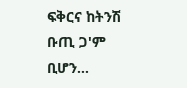ፍቅርና ከትንሽ ቡጢ ጋ'ም ቢሆን…